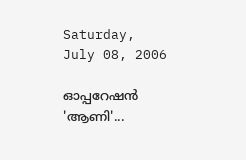Saturday, July 08, 2006

ഓപ്പറേഷന്‍ 'ആണി'...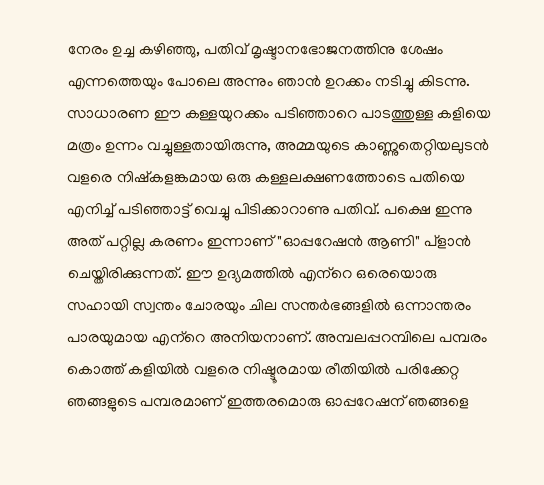നേരം ഉച്ച കഴിഞ്ഞു, പതിവ്‌ മൃഷ്ടാനഭോജനത്തിനു ശേഷം എന്നത്തെയും പോലെ അന്നും ഞാന്‍ ഉറക്കം നടിച്ചു കിടന്നു. സാധാരണ ഈ കള്ളയുറക്കം പടിഞ്ഞാറെ പാടത്തുള്ള കളിയെ മത്രം ഉന്നം വച്ചുള്ളതായിരുന്നു, അമ്മയുടെ കാണ്ണുതെറ്റിയലുടന്‍ വളരെ നിഷ്കളങ്കമായ ഒരു കള്ളലക്ഷണത്തോടെ പതിയെ എനിച്ച്‌ പടിഞ്ഞാട്ട്‌ വെച്ചു പിടിക്കാറാണു പതിവ്‌. പക്ഷെ ഇന്നു അത്‌ പറ്റില്ല കരണം ഇന്നാണ്‌ "ഓപ്പറേഷന്‍ ആണി" പ്ളാന്‍ ചെയ്തിരിക്കുന്നത്‌. ഈ ഉദ്യമത്തില്‍ എന്‌റെ ഒരെയൊരു സഹായി സ്വന്തം ചോരയും ചില സന്തര്‍ഭങ്ങളില്‍ ഒന്നാന്തരം പാരയുമായ എന്‌റെ അനിയനാണ്‌. അമ്പലപ്പറമ്പിലെ പമ്പരം കൊത്ത്‌ കളിയില്‍ വളരെ നിഷ്ടൂരമായ രീതിയില്‍ പരിക്കേറ്റ ഞങ്ങളുടെ പമ്പരമാണ്‌ ഇത്തരമൊരു ഓപ്പറേഷന്‌ ഞങ്ങളെ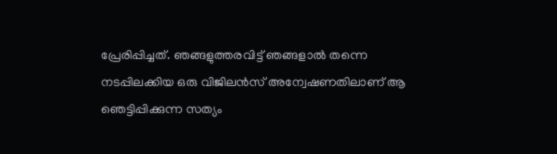പ്രേരിപ്പിച്ചത്‌. ഞങ്ങളുത്തരവിട്ട്‌ ഞങ്ങളാല്‍ തന്നെ നടപ്പിലക്കിയ ഒരു വിജിലന്‍സ്‌ അന്വേഷണതിലാണ്‌ ആ ഞെട്ടിപ്പിക്കുന്ന സത്യം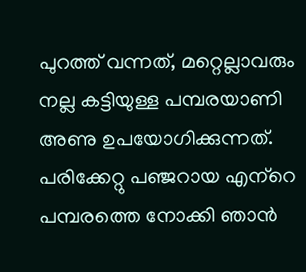പുറത്ത്‌ വന്നത്‌, മറ്റെല്ലാവരും നല്ല കട്ടിയുള്ള പമ്പരയാണി അണു ഉപയോഗിക്കുന്നത്‌. പരിക്കേറ്റു പഞ്ജറായ എന്‌റെ പമ്പരത്തെ നോക്കി ഞാന്‍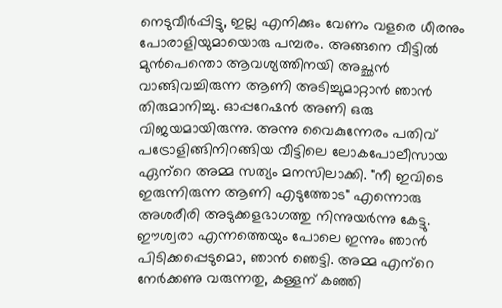നെടുവീര്‍പ്പിട്ടു, ഇല്ല എനിക്കും വേണം വളരെ ധീരനും പോരാളിയുമായൊരു പമ്പരം. അങ്ങനെ വീട്ടില്‍ മുന്‍പെന്തൊ ആവശ്യത്തിനയി അച്ഛന്‍ വാങ്ങിവച്ചിരുന്ന ആണി അടിച്ചുമാറ്റാന്‍ ഞാന്‍ തിരുമാനിച്ചു. ഓപ്പറേഷന്‍ അണി ഒരു വിജയമായിരുന്നു. അന്നു വൈകുന്നേരം പതിവ്‌ പട്രോളിങ്ങിനിറങ്ങിയ വീട്ടിലെ ലോകപോലീസായ ഏന്‌റെ അമ്മ സത്യം മനസിലാക്കി. "നീ ഇവിടെ ഇരുന്നിരുന്ന ആണി എടുത്തോട" എന്നൊരു അശരീരി അടുക്കളഭാഗത്തു നിന്നുയര്‍ന്നു കേട്ടു. ഈശ്വരാ എന്നത്തെയും പോലെ ഇന്നും ഞാന്‍ പിടിക്കപ്പെടുമൊ, ഞാന്‍ ഞെട്ടി. അമ്മ എന്‌റെ നേര്‍ക്കണു വരുന്നതു, കള്ളന്‌ കഞ്ഞി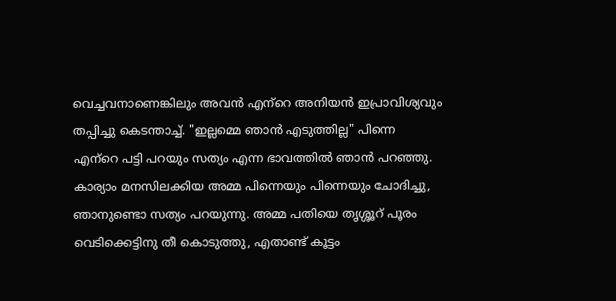വെച്ചവനാണെങ്കിലും അവന്‍ എന്‌റെ അനിയന്‍ ഇപ്രാവിശ്യവും തപ്പിച്ചു കെടന്താച്ച്‌. "ഇല്ലമ്മെ ഞാന്‍ എടുത്തില്ല" പിന്നെ എന്‌റെ പട്ടി പറയും സത്യം എന്ന ഭാവത്തില്‍ ഞാന്‍ പറഞ്ഞു. കാര്യാം മനസിലക്കിയ അമ്മ പിന്നെയും പിന്നെയും ചോദിച്ചു, ഞാനുണ്ടൊ സത്യം പറയുന്നു. അമ്മ പതിയെ തൃശ്ശൂറ്‍ പൂരം വെടിക്കെട്ടിനു തീ കൊടുത്തു, എതാണ്ട്‌ കൂട്ടം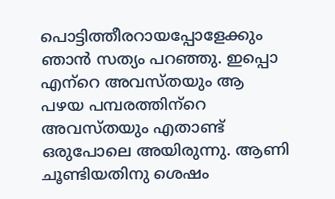പൊട്ടിത്തീരറായപ്പോളേക്കും ഞാന്‍ സത്യം പറഞ്ഞു. ഇപ്പൊ എന്‌റെ അവസ്തയും ആ പഴയ പമ്പരത്തിന്‌റെ അവസ്തയും എതാണ്ട്‌ ഒരുപോലെ അയിരുന്നു. ആണി ചൂണ്ടിയതിനു ശെഷം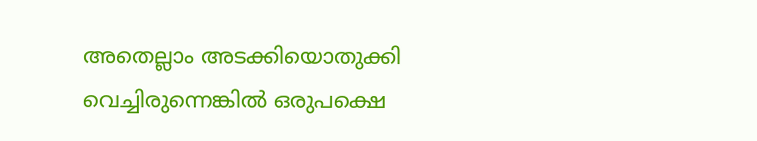അതെല്ലാം അടക്കിയൊതുക്കി വെച്ചിരുന്നെങ്കില്‍ ഒരുപക്ഷെ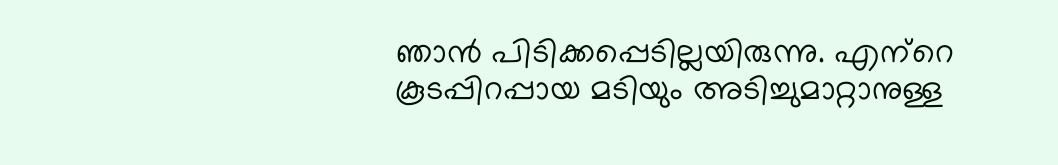ഞാന്‍ പിടിക്കപ്പെടില്ലയിരുന്നു. എന്‌റെ കൂടപ്പിറപ്പായ മടിയും അടിച്ചുമാറ്റാനുള്ള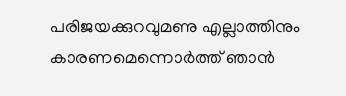പരിജയക്കുറവുമണു എല്ലാത്തിനും കാരണമെന്നൊര്‍ത്ത്‌ ഞാന്‍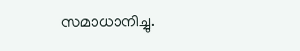സമാധാനിച്ചു.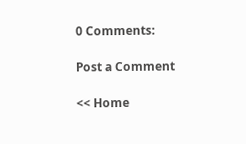0 Comments:

Post a Comment

<< Home